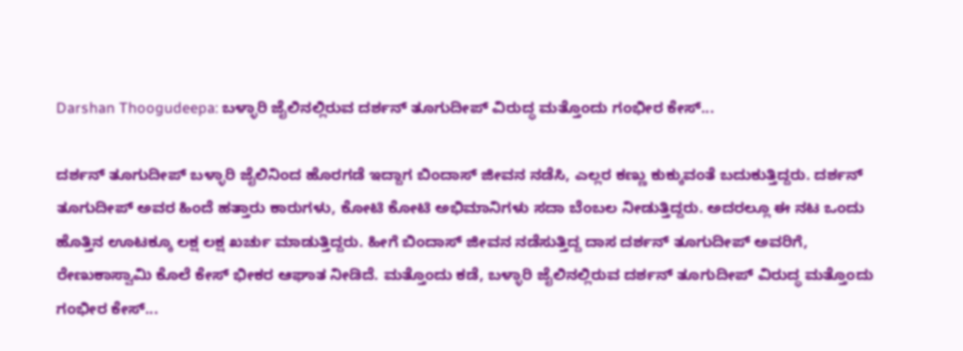Darshan Thoogudeepa: ಬಳ್ಳಾರಿ ಜೈಲಿನಲ್ಲಿರುವ ದರ್ಶನ್ ತೂಗುದೀಪ್ ವಿರುದ್ಧ ಮತ್ತೊಂದು ಗಂಭೀರ ಕೇಸ್...

ದರ್ಶನ್ ತೂಗುದೀಪ್ ಬಳ್ಳಾರಿ ಜೈಲಿನಿಂದ ಹೊರಗಡೆ ಇದ್ದಾಗ ಬಿಂದಾಸ್ ಜೀವನ ನಡೆಸಿ, ಎಲ್ಲರ ಕಣ್ಣು ಕುಕ್ಕುವಂತೆ ಬದುಕುತ್ತಿದ್ದರು. ದರ್ಶನ್ ತೂಗುದೀಪ್ ಅವರ ಹಿಂದೆ ಹತ್ತಾರು ಕಾರುಗಳು, ಕೋಟಿ ಕೋಟಿ ಅಭಿಮಾನಿಗಳು ಸದಾ ಬೆಂಬಲ ನೀಡುತ್ತಿದ್ದರು. ಅದರಲ್ಲೂ ಈ ನಟ ಒಂದು ಹೊತ್ತಿನ ಊಟಕ್ಕೂ ಲಕ್ಷ ಲಕ್ಷ ಖರ್ಚು ಮಾಡುತ್ತಿದ್ದರು. ಹೀಗೆ ಬಿಂದಾಸ್ ಜೀವನ ನಡೆಸುತ್ತಿದ್ದ ದಾಸ ದರ್ಶನ್ ತೂಗುದೀಪ್ ಅವರಿಗೆ, ರೇಣುಕಾಸ್ವಾಮಿ ಕೊಲೆ ಕೇಸ್ ಭೀಕರ ಆಘಾತ ನೀಡಿದೆ. ಮತ್ತೊಂದು ಕಡೆ, ಬಳ್ಳಾರಿ ಜೈಲಿನಲ್ಲಿರುವ ದರ್ಶನ್ ತೂಗುದೀಪ್ ವಿರುದ್ಧ ಮತ್ತೊಂದು ಗಂಭೀರ ಕೇಸ್...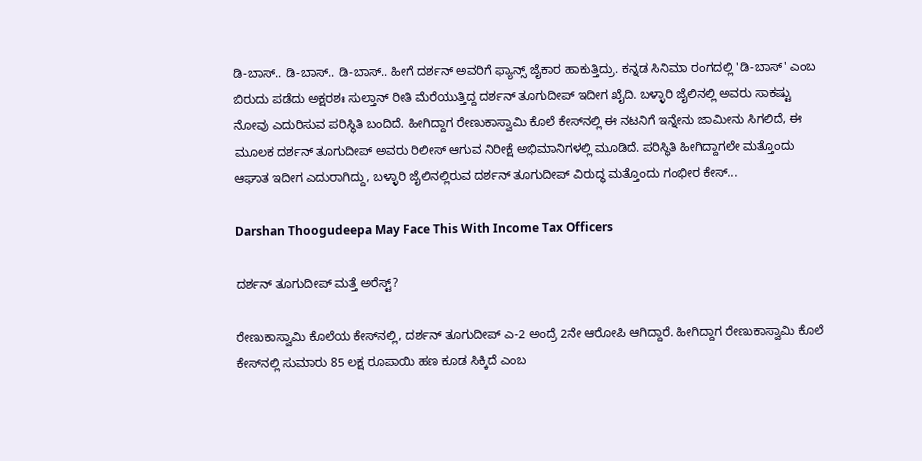ಡಿ-ಬಾಸ್.. ಡಿ-ಬಾಸ್.. ಡಿ-ಬಾಸ್.. ಹೀಗೆ ದರ್ಶನ್ ಅವರಿಗೆ ಫ್ಯಾನ್ಸ್ ಜೈಕಾರ ಹಾಕುತ್ತಿದ್ರು. ಕನ್ನಡ ಸಿನಿಮಾ ರಂಗದಲ್ಲಿ 'ಡಿ-ಬಾಸ್' ಎಂಬ ಬಿರುದು ಪಡೆದು ಅಕ್ಷರಶಃ ಸುಲ್ತಾನ್ ರೀತಿ ಮೆರೆಯುತ್ತಿದ್ದ ದರ್ಶನ್ ತೂಗುದೀಪ್ ಇದೀಗ ಖೈದಿ. ಬಳ್ಳಾರಿ ಜೈಲಿನಲ್ಲಿ ಅವರು ಸಾಕಷ್ಟು ನೋವು ಎದುರಿಸುವ ಪರಿಸ್ಥಿತಿ ಬಂದಿದೆ. ಹೀಗಿದ್ದಾಗ ರೇಣುಕಾಸ್ವಾಮಿ ಕೊಲೆ ಕೇಸ್‌ನಲ್ಲಿ ಈ ನಟನಿಗೆ ಇನ್ನೇನು ಜಾಮೀನು ಸಿಗಲಿದೆ, ಈ ಮೂಲಕ ದರ್ಶನ್ ತೂಗುದೀಪ್ ಅವರು ರಿಲೀಸ್ ಆಗುವ ನಿರೀಕ್ಷೆ ಅಭಿಮಾನಿಗಳಲ್ಲಿ ಮೂಡಿದೆ. ಪರಿಸ್ಥಿತಿ ಹೀಗಿದ್ದಾಗಲೇ ಮತ್ತೊಂದು ಆಘಾತ ಇದೀಗ ಎದುರಾಗಿದ್ದು, ಬಳ್ಳಾರಿ ಜೈಲಿನಲ್ಲಿರುವ ದರ್ಶನ್ ತೂಗುದೀಪ್ ವಿರುದ್ಧ ಮತ್ತೊಂದು ಗಂಭೀರ ಕೇಸ್...

Darshan Thoogudeepa May Face This With Income Tax Officers

ದರ್ಶನ್ ತೂಗುದೀಪ್ ಮತ್ತೆ ಅರೆಸ್ಟ್?

ರೇಣುಕಾಸ್ವಾಮಿ ಕೊಲೆಯ ಕೇಸ್‌ನಲ್ಲಿ, ದರ್ಶನ್ ತೂಗುದೀಪ್ ಎ-2 ಅಂದ್ರೆ 2ನೇ ಆರೋಪಿ ಆಗಿದ್ದಾರೆ. ಹೀಗಿದ್ದಾಗ ರೇಣುಕಾಸ್ವಾಮಿ ಕೊಲೆ ಕೇಸ್‌ನಲ್ಲಿ ಸುಮಾರು 85 ಲಕ್ಷ ರೂಪಾಯಿ ಹಣ ಕೂಡ ಸಿಕ್ಕಿದೆ ಎಂಬ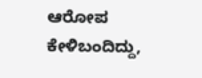ಆರೋಪ ಕೇಳಿಬಂದಿದ್ದು,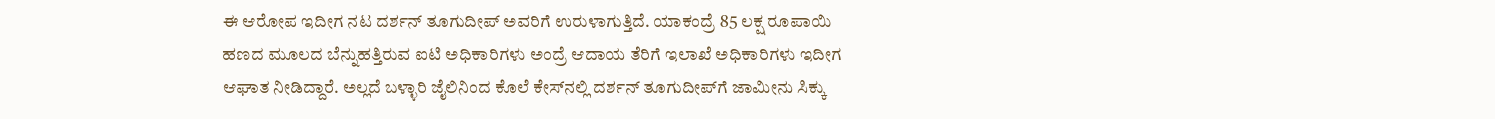ಈ ಆರೋಪ ಇದೀಗ ನಟ ದರ್ಶನ್ ತೂಗುದೀಪ್ ಅವರಿಗೆ ಉರುಳಾಗುತ್ತಿದೆ. ಯಾಕಂದ್ರೆ 85 ಲಕ್ಷ ರೂಪಾಯಿ ಹಣದ ಮೂಲದ ಬೆನ್ನುಹತ್ತಿರುವ ಐಟಿ ಅಧಿಕಾರಿಗಳು ಅಂದ್ರೆ ಆದಾಯ ತೆರಿಗೆ ಇಲಾಖೆ ಅಧಿಕಾರಿಗಳು ಇದೀಗ ಆಘಾತ ನೀಡಿದ್ದಾರೆ. ಅಲ್ಲದೆ ಬಳ್ಳಾರಿ ಜೈಲಿನಿಂದ ಕೊಲೆ ಕೇಸ್‌ನಲ್ಲಿ ದರ್ಶನ್ ತೂಗುದೀಪ್‌ಗೆ ಜಾಮೀನು ಸಿಕ್ಕು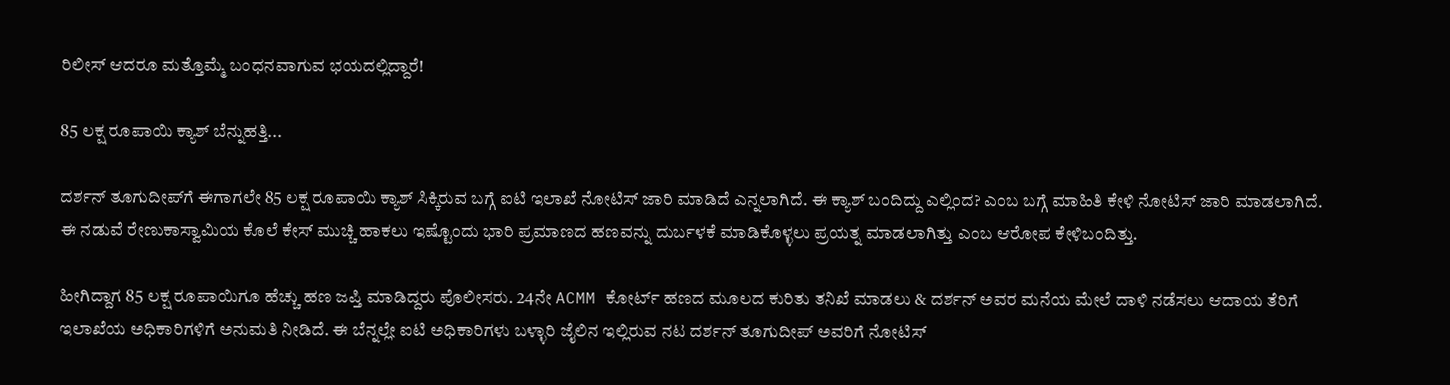ರಿಲೀಸ್ ಆದರೂ ಮತ್ತೊಮ್ಮೆ ಬಂಧನವಾಗುವ ಭಯದಲ್ಲಿದ್ದಾರೆ!

85 ಲಕ್ಷ ರೂಪಾಯಿ ಕ್ಯಾಶ್ ಬೆನ್ನುಹತ್ತಿ...

ದರ್ಶನ್ ತೂಗುದೀಪ್‌ಗೆ ಈಗಾಗಲೇ 85 ಲಕ್ಷ ರೂಪಾಯಿ ಕ್ಯಾಶ್ ಸಿಕ್ಕಿರುವ ಬಗ್ಗೆ ಐಟಿ ಇಲಾಖೆ ನೋಟಿಸ್ ಜಾರಿ ಮಾಡಿದೆ ಎನ್ನಲಾಗಿದೆ. ಈ ಕ್ಯಾಶ್‌ ಬಂದಿದ್ದು ಎಲ್ಲಿಂದ? ಎಂಬ ಬಗ್ಗೆ ಮಾಹಿತಿ ಕೇಳಿ ನೋಟಿಸ್‌ ಜಾರಿ ಮಾಡಲಾಗಿದೆ. ಈ ನಡುವೆ ರೇಣುಕಾಸ್ವಾಮಿಯ ಕೊಲೆ ಕೇಸ್ ಮುಚ್ಚಿ ಹಾಕಲು ಇಷ್ಟೊಂದು ಭಾರಿ ಪ್ರಮಾಣದ ಹಣವನ್ನು ದುರ್ಬಳಕೆ ಮಾಡಿಕೊಳ್ಳಲು ಪ್ರಯತ್ನ ಮಾಡಲಾಗಿತ್ತು ಎಂಬ ಆರೋಪ ಕೇಳಿಬಂದಿತ್ತು.

ಹೀಗಿದ್ದಾಗ 85 ಲಕ್ಷ ರೂಪಾಯಿಗೂ ಹೆಚ್ಚು ಹಣ ಜಪ್ತಿ ಮಾಡಿದ್ದರು ಪೊಲೀಸರು. 24ನೇ ACMM ಕೋರ್ಟ್‌ ಹಣದ ಮೂಲದ ಕುರಿತು ತನಿಖೆ ಮಾಡಲು & ದರ್ಶನ್‌ ಅವರ ಮನೆಯ ಮೇಲೆ ದಾಳಿ ನಡೆಸಲು ಆದಾಯ ತೆರಿಗೆ ಇಲಾಖೆಯ ಅಧಿಕಾರಿಗಳಿಗೆ ಅನುಮತಿ ನೀಡಿದೆ. ಈ ಬೆನ್ನಲ್ಲೇ ಐಟಿ ಅಧಿಕಾರಿಗಳು ಬಳ್ಳಾರಿ ಜೈಲಿನ ಇಲ್ಲಿರುವ ನಟ ದರ್ಶನ್‌ ತೂಗುದೀಪ್ ಅವರಿಗೆ ನೋಟಿಸ್‌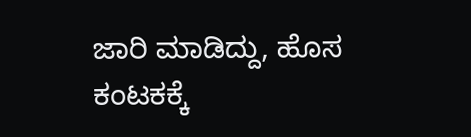ಜಾರಿ ಮಾಡಿದ್ದು, ಹೊಸ ಕಂಟಕಕ್ಕೆ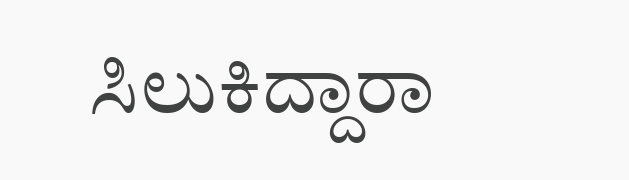ಸಿಲುಕಿದ್ದಾರಾ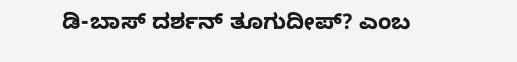ಡಿ-ಬಾಸ್ ದರ್ಶನ್‌ ತೂಗುದೀಪ್? ಎಂಬ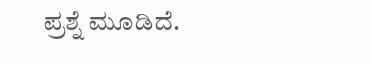ಪ್ರಶ್ನೆ ಮೂಡಿದೆ.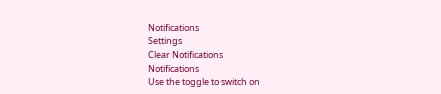Notifications
Settings
Clear Notifications
Notifications
Use the toggle to switch on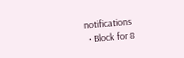notifications
  • Block for 8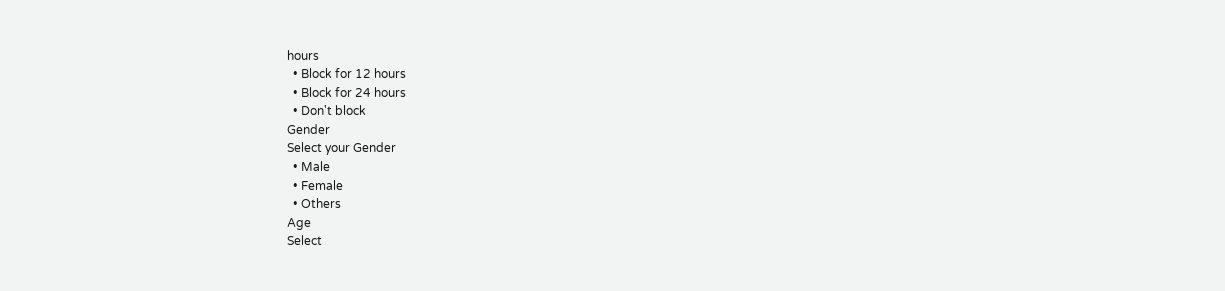hours
  • Block for 12 hours
  • Block for 24 hours
  • Don't block
Gender
Select your Gender
  • Male
  • Female
  • Others
Age
Select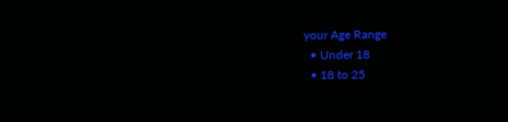your Age Range
  • Under 18
  • 18 to 25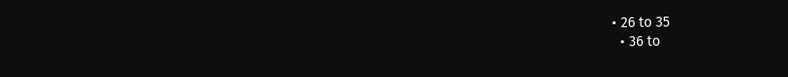• 26 to 35
  • 36 to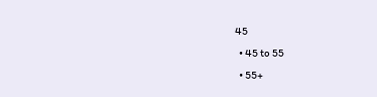45
  • 45 to 55
  • 55+